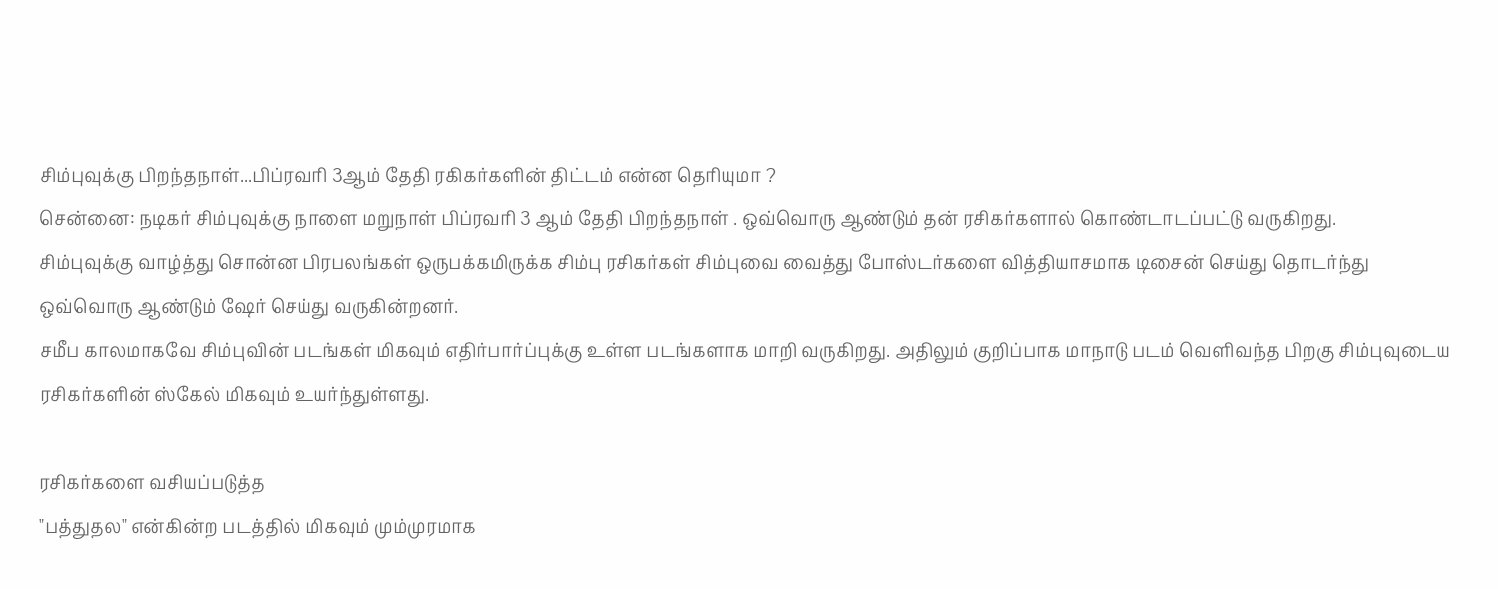சிம்புவுக்கு பிறந்தநாள்...பிப்ரவரி 3ஆம் தேதி ரகிகர்களின் திட்டம் என்ன தெரியுமா ?
சென்னை: நடிகர் சிம்புவுக்கு நாளை மறுநாள் பிப்ரவரி 3 ஆம் தேதி பிறந்தநாள் . ஒவ்வொரு ஆண்டும் தன் ரசிகர்களால் கொண்டாடப்பட்டு வருகிறது.
சிம்புவுக்கு வாழ்த்து சொன்ன பிரபலங்கள் ஒருபக்கமிருக்க சிம்பு ரசிகர்கள் சிம்புவை வைத்து போஸ்டர்களை வித்தியாசமாக டிசைன் செய்து தொடர்ந்து ஒவ்வொரு ஆண்டும் ஷேர் செய்து வருகின்றனர்.
சமீப காலமாகவே சிம்புவின் படங்கள் மிகவும் எதிர்பார்ப்புக்கு உள்ள படங்களாக மாறி வருகிறது. அதிலும் குறிப்பாக மாநாடு படம் வெளிவந்த பிறகு சிம்புவுடைய ரசிகர்களின் ஸ்கேல் மிகவும் உயர்ந்துள்ளது.

ரசிகர்களை வசியப்படுத்த
"பத்துதல" என்கின்ற படத்தில் மிகவும் மும்முரமாக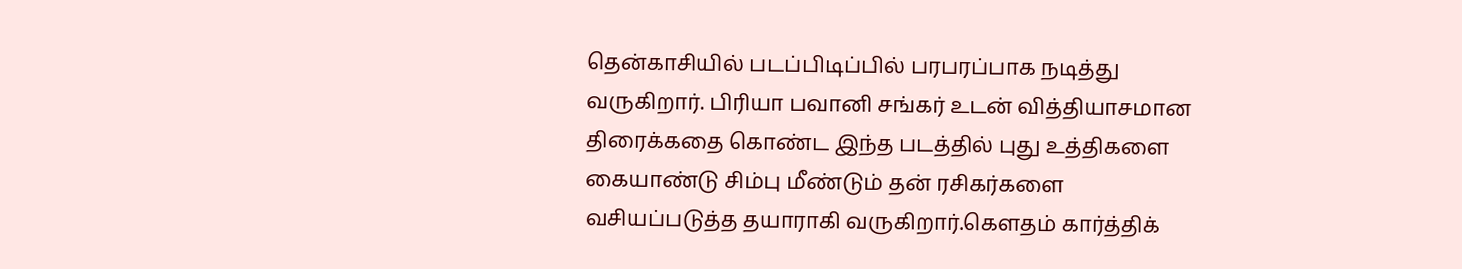தென்காசியில் படப்பிடிப்பில் பரபரப்பாக நடித்து வருகிறார். பிரியா பவானி சங்கர் உடன் வித்தியாசமான திரைக்கதை கொண்ட இந்த படத்தில் புது உத்திகளை கையாண்டு சிம்பு மீண்டும் தன் ரசிகர்களை வசியப்படுத்த தயாராகி வருகிறார்.கௌதம் கார்த்திக்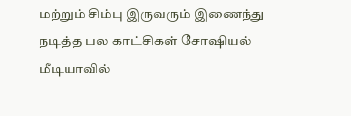மற்றும் சிம்பு இருவரும் இணைந்து நடித்த பல காட்சிகள் சோஷியல் மீடியாவில்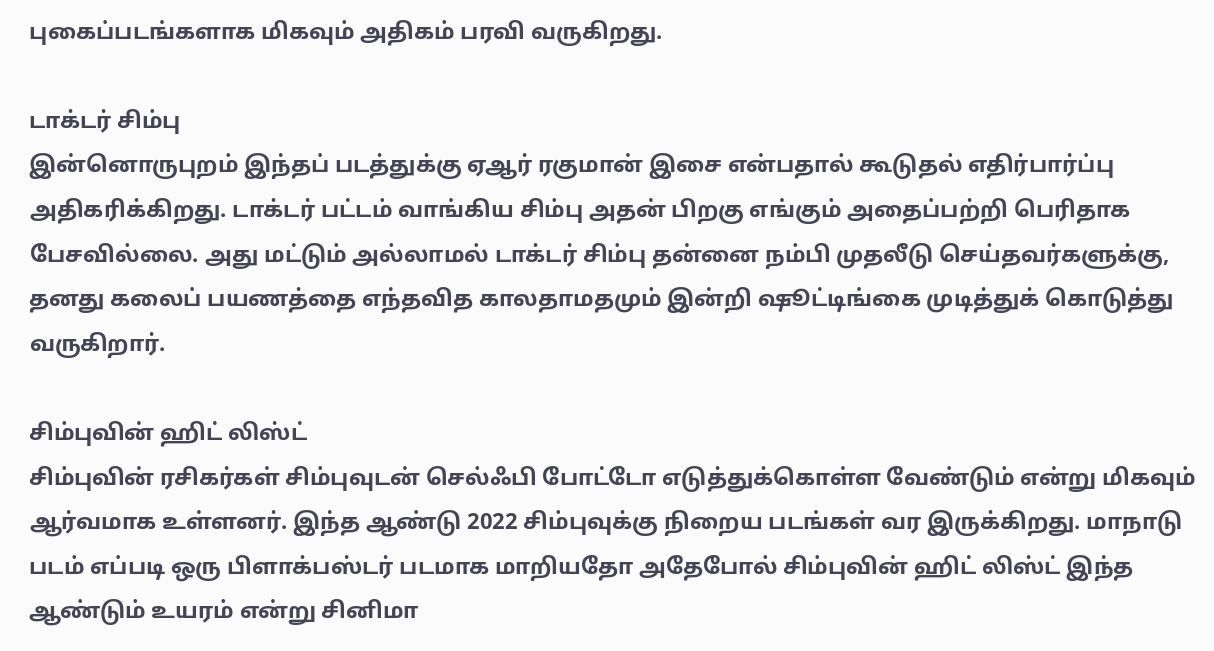புகைப்படங்களாக மிகவும் அதிகம் பரவி வருகிறது.

டாக்டர் சிம்பு
இன்னொருபுறம் இந்தப் படத்துக்கு ஏஆர் ரகுமான் இசை என்பதால் கூடுதல் எதிர்பார்ப்பு அதிகரிக்கிறது. டாக்டர் பட்டம் வாங்கிய சிம்பு அதன் பிறகு எங்கும் அதைப்பற்றி பெரிதாக பேசவில்லை. அது மட்டும் அல்லாமல் டாக்டர் சிம்பு தன்னை நம்பி முதலீடு செய்தவர்களுக்கு, தனது கலைப் பயணத்தை எந்தவித காலதாமதமும் இன்றி ஷூட்டிங்கை முடித்துக் கொடுத்து வருகிறார்.

சிம்புவின் ஹிட் லிஸ்ட்
சிம்புவின் ரசிகர்கள் சிம்புவுடன் செல்ஃபி போட்டோ எடுத்துக்கொள்ள வேண்டும் என்று மிகவும் ஆர்வமாக உள்ளனர். இந்த ஆண்டு 2022 சிம்புவுக்கு நிறைய படங்கள் வர இருக்கிறது. மாநாடு படம் எப்படி ஒரு பிளாக்பஸ்டர் படமாக மாறியதோ அதேபோல் சிம்புவின் ஹிட் லிஸ்ட் இந்த ஆண்டும் உயரம் என்று சினிமா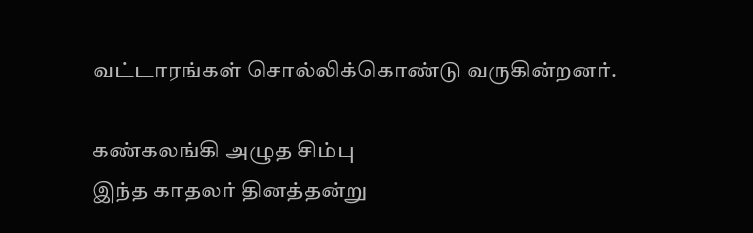வட்டாரங்கள் சொல்லிக்கொண்டு வருகின்றனர்.

கண்கலங்கி அழுத சிம்பு
இந்த காதலர் தினத்தன்று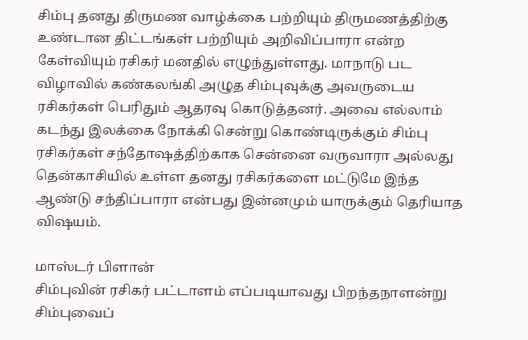சிம்பு தனது திருமண வாழ்க்கை பற்றியும் திருமணத்திற்கு உண்டான திட்டங்கள் பற்றியும் அறிவிப்பாரா என்ற கேள்வியும் ரசிகர் மனதில் எழுந்துள்ளது. மாநாடு பட விழாவில் கண்கலங்கி அழுத சிம்புவுக்கு அவருடைய ரசிகர்கள் பெரிதும் ஆதரவு கொடுத்தனர். அவை எல்லாம் கடந்து இலக்கை நோக்கி சென்று கொண்டிருக்கும் சிம்பு ரசிகர்கள் சந்தோஷத்திற்காக சென்னை வருவாரா அல்லது தென்காசியில் உள்ள தனது ரசிகர்களை மட்டுமே இந்த ஆண்டு சந்திப்பாரா என்பது இன்னமும் யாருக்கும் தெரியாத விஷயம்.

மாஸ்டர் பிளான்
சிம்புவின் ரசிகர் பட்டாளம் எப்படியாவது பிறந்தநாளன்று சிம்புவைப்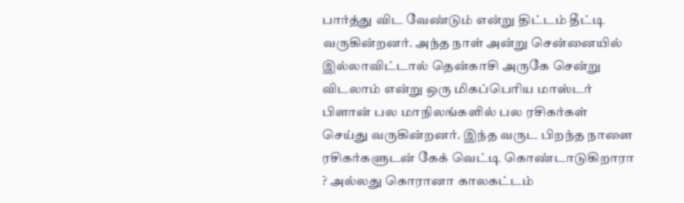பார்த்து விட வேண்டும் என்று திட்டம் தீட்டி வருகின்றனர். அந்த நாள் அன்று சென்னையில் இல்லாவிட்டால் தென்காசி அருகே சென்று விடலாம் என்று ஒரு மிகப்பெரிய மாஸ்டர் பிளான் பல மாநிலங்களில் பல ரசிகர்கள் செய்து வருகின்றனர். இந்த வருட பிறந்த நாளை ரசிகர்களுடன் கேக் வெட்டி கொண்டாடுகிறாரா ? அல்லது கொரானா காலகட்டம்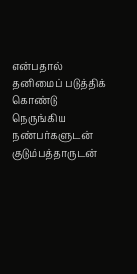என்பதால் தனிமைப் படுத்திக் கொண்டு நெருங்கிய நண்பர்களுடன் குடும்பத்தாருடன்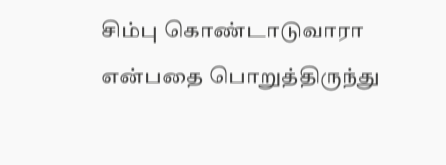சிம்பு கொண்டாடுவாரா என்பதை பொறுத்திருந்து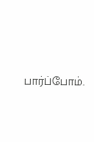பார்ப்போம்.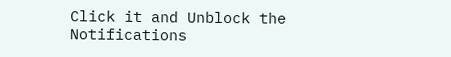Click it and Unblock the Notifications